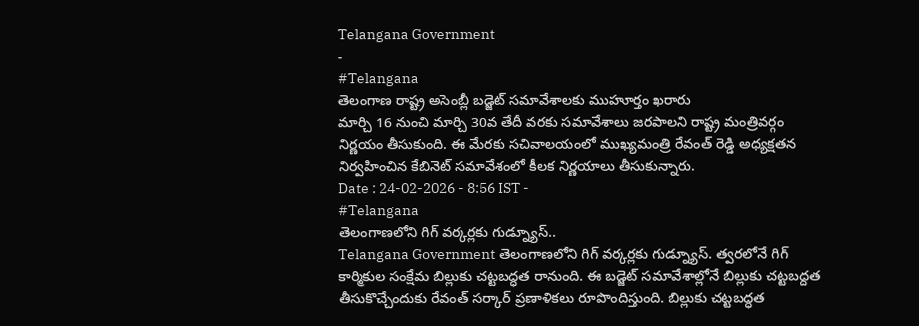Telangana Government
-
#Telangana
తెలంగాణ రాష్ట్ర అసెంబ్లీ బడ్జెట్ సమావేశాలకు ముహూర్తం ఖరారు
మార్చి 16 నుంచి మార్చి 30వ తేదీ వరకు సమావేశాలు జరపాలని రాష్ట్ర మంత్రివర్గం నిర్ణయం తీసుకుంది. ఈ మేరకు సచివాలయంలో ముఖ్యమంత్రి రేవంత్ రెడ్డి అధ్యక్షతన నిర్వహించిన కేబినెట్ సమావేశంలో కీలక నిర్ణయాలు తీసుకున్నారు.
Date : 24-02-2026 - 8:56 IST -
#Telangana
తెలంగాణలోని గిగ్ వర్కర్లకు గుడ్న్యూస్..
Telangana Government తెలంగాణలోని గిగ్ వర్కర్లకు గుడ్న్యూస్. త్వరలోనే గిగ్ కార్మికుల సంక్షేమ బిల్లుకు చట్టబద్ధత రానుంది. ఈ బడ్జెట్ సమావేశాల్లోనే బిల్లుకు చట్టబద్దత తీసుకొచ్చేందుకు రేవంత్ సర్కార్ ప్రణాళికలు రూపొందిస్తుంది. బిల్లుకు చట్టబద్ధత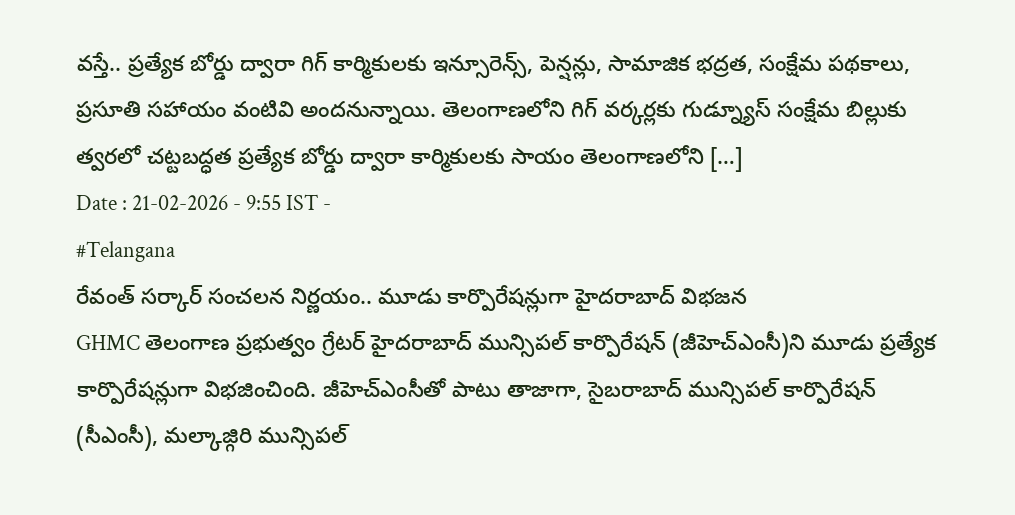వస్తే.. ప్రత్యేక బోర్డు ద్వారా గిగ్ కార్మికులకు ఇన్సూరెన్స్, పెన్షన్లు, సామాజిక భద్రత, సంక్షేమ పథకాలు, ప్రసూతి సహాయం వంటివి అందనున్నాయి. తెలంగాణలోని గిగ్ వర్కర్లకు గుడ్న్యూస్ సంక్షేమ బిల్లుకు త్వరలో చట్టబద్ధత ప్రత్యేక బోర్డు ద్వారా కార్మికులకు సాయం తెలంగాణలోని […]
Date : 21-02-2026 - 9:55 IST -
#Telangana
రేవంత్ సర్కార్ సంచలన నిర్ణయం.. మూడు కార్పొరేషన్లుగా హైదరాబాద్ విభజన
GHMC తెలంగాణ ప్రభుత్వం గ్రేటర్ హైదరాబాద్ మున్సిపల్ కార్పొరేషన్ (జీహెచ్ఎంసీ)ని మూడు ప్రత్యేక కార్పొరేషన్లుగా విభజించింది. జీహెచ్ఎంసీతో పాటు తాజాగా, సైబరాబాద్ మున్సిపల్ కార్పొరేషన్ (సీఎంసీ), మల్కాజ్గిరి మున్సిపల్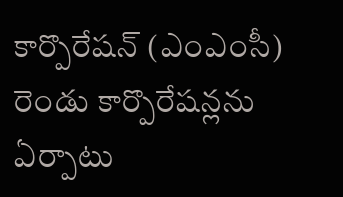కార్పొరేషన్ (ఎంఎంసీ) రెండు కార్పొరేషన్లను ఏర్పాటు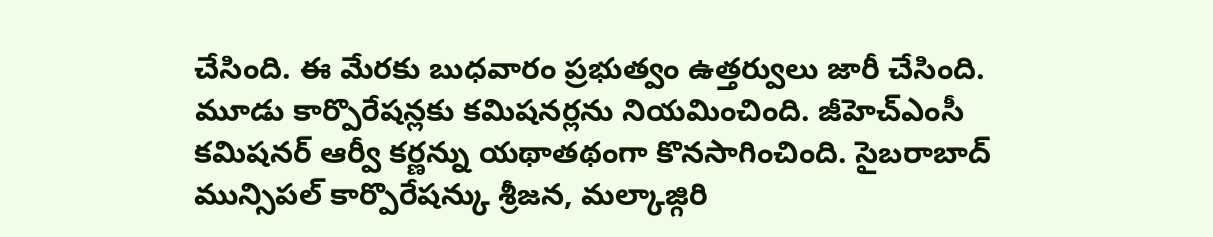చేసింది. ఈ మేరకు బుధవారం ప్రభుత్వం ఉత్తర్వులు జారీ చేసింది. మూడు కార్పొరేషన్లకు కమిషనర్లను నియమించింది. జీహెచ్ఎంసీ కమిషనర్ ఆర్వీ కర్ణన్ను యథాతథంగా కొనసాగించింది. సైబరాబాద్ మున్సిపల్ కార్పొరేషన్కు శ్రీజన, మల్కాజ్గిరి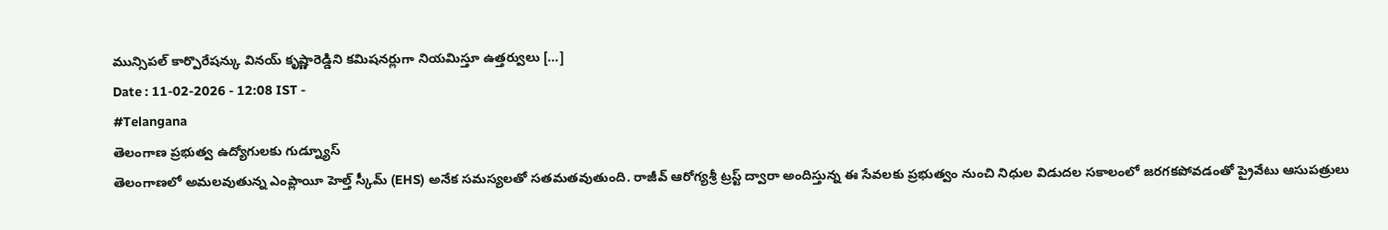మున్సిపల్ కార్పొరేషన్కు వినయ్ కృష్ణారెడ్డిని కమిషనర్లుగా నియమిస్తూ ఉత్తర్వులు […]
Date : 11-02-2026 - 12:08 IST -
#Telangana
తెలంగాణ ప్రభుత్వ ఉద్యోగులకు గుడ్న్యూస్
తెలంగాణలో అమలవుతున్న ఎంప్లాయీ హెల్త్ స్కీమ్ (EHS) అనేక సమస్యలతో సతమతవుతుంది. రాజీవ్ ఆరోగ్యశ్రీ ట్రస్ట్ ద్వారా అందిస్తున్న ఈ సేవలకు ప్రభుత్వం నుంచి నిధుల విడుదల సకాలంలో జరగకపోవడంతో ప్రైవేటు ఆసుపత్రులు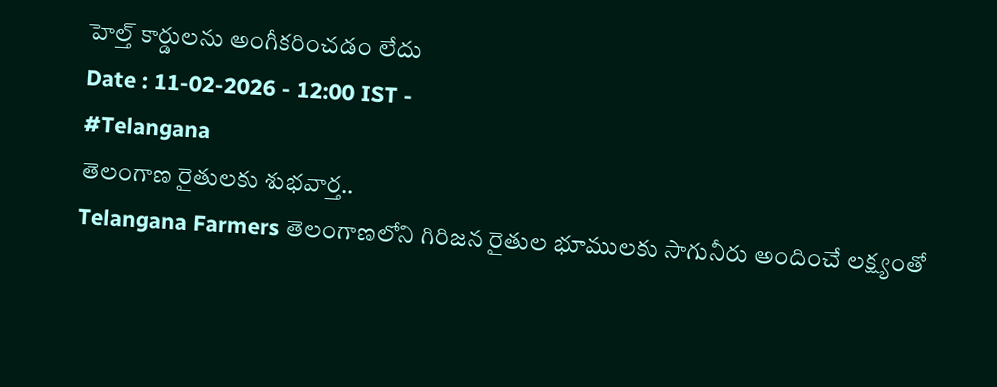హెల్త్ కార్డులను అంగీకరించడం లేదు
Date : 11-02-2026 - 12:00 IST -
#Telangana
తెలంగాణ రైతులకు శుభవార్త..
Telangana Farmers తెలంగాణలోని గిరిజన రైతుల భూములకు సాగునీరు అందించే లక్ష్యంతో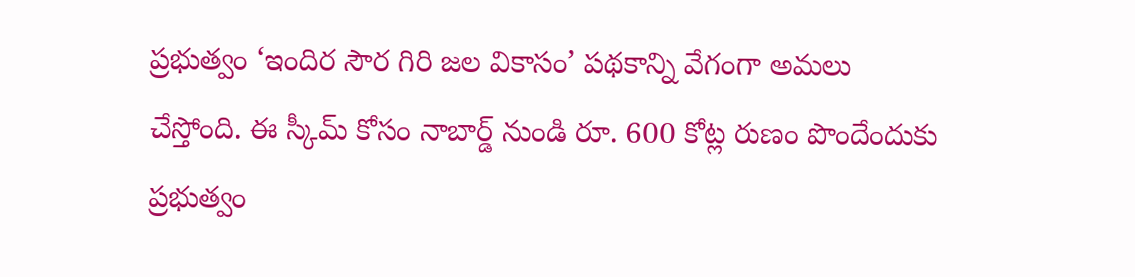ప్రభుత్వం ‘ఇందిర సౌర గిరి జల వికాసం’ పథకాన్ని వేగంగా అమలు చేస్తోంది. ఈ స్కీమ్ కోసం నాబార్డ్ నుండి రూ. 600 కోట్ల రుణం పొందేందుకు ప్రభుత్వం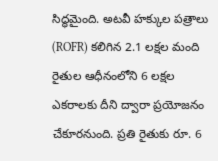సిద్ధమైంది. అటవీ హక్కుల పత్రాలు (ROFR) కలిగిన 2.1 లక్షల మంది రైతుల ఆధీనంలోని 6 లక్షల ఎకరాలకు దీని ద్వారా ప్రయోజనం చేకూరనుంది. ప్రతి రైతుకు రూ. 6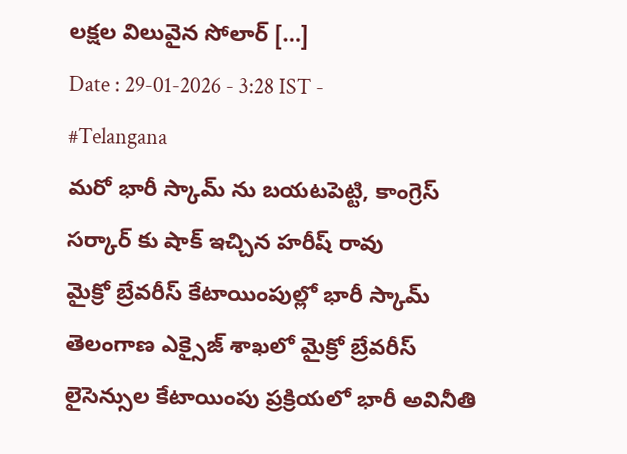లక్షల విలువైన సోలార్ […]
Date : 29-01-2026 - 3:28 IST -
#Telangana
మరో భారీ స్కామ్ ను బయటపెట్టి, కాంగ్రెస్ సర్కార్ కు షాక్ ఇచ్చిన హరీష్ రావు
మైక్రో బ్రేవరీస్ కేటాయింపుల్లో భారీ స్కామ్ తెలంగాణ ఎక్సైజ్ శాఖలో మైక్రో బ్రేవరీస్ లైసెన్సుల కేటాయింపు ప్రక్రియలో భారీ అవినీతి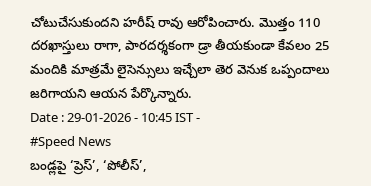చోటుచేసుకుందని హరీష్ రావు ఆరోపించారు. మొత్తం 110 దరఖాస్తులు రాగా, పారదర్శకంగా డ్రా తీయకుండా కేవలం 25 మందికి మాత్రమే లైసెన్సులు ఇచ్చేలా తెర వెనుక ఒప్పందాలు జరిగాయని ఆయన పేర్కొన్నారు.
Date : 29-01-2026 - 10:45 IST -
#Speed News
బండ్లపై ‘ప్రెస్’, ‘పోలీస్’,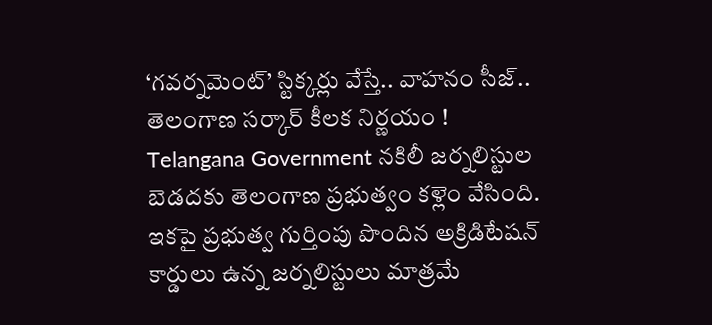‘గవర్నమెంట్’ స్టిక్కర్లు వేస్తే.. వాహనం సీజ్.. తెలంగాణ సర్కార్ కీలక నిర్ణయం !
Telangana Government నకిలీ జర్నలిస్టుల బెడదకు తెలంగాణ ప్రభుత్వం కళ్లెం వేసింది. ఇకపై ప్రభుత్వ గుర్తింపు పొందిన అక్రిడిటేషన్ కార్డులు ఉన్న జర్నలిస్టులు మాత్రమే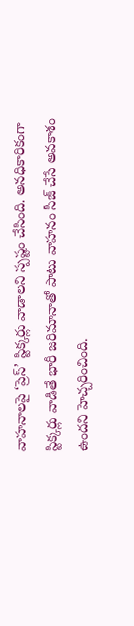వాహనాలపై ‘ప్రెస్’ స్టిక్కర్లు వాడాలని స్పష్టం చేసింది. అనధికారికంగా స్టిక్కర్లు వాడితే భారీ జరిమానాతో పాటు వాహనం సీజ్ చేసే అవకాశం ఉందని హెచ్చరించింది.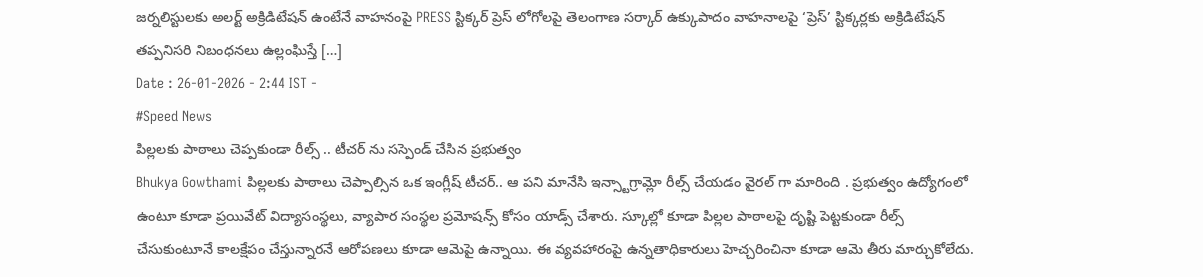జర్నలిస్టులకు అలర్ట్ అక్రిడిటేషన్ ఉంటేనే వాహనంపై PRESS స్టిక్కర్ ప్రెస్ లోగోలపై తెలంగాణ సర్కార్ ఉక్కుపాదం వాహనాలపై ‘ప్రెస్’ స్టిక్కర్లకు అక్రిడిటేషన్ తప్పనిసరి నిబంధనలు ఉల్లంఘిస్తే […]
Date : 26-01-2026 - 2:44 IST -
#Speed News
పిల్లలకు పాఠాలు చెప్పకుండా రీల్స్ .. టీచర్ ను సస్పెండ్ చేసిన ప్రభుత్వం
Bhukya Gowthami పిల్లలకు పాఠాలు చెప్పాల్సిన ఒక ఇంగ్లీష్ టీచర్.. ఆ పని మానేసి ఇన్స్టాగ్రామ్లో రీల్స్ చేయడం వైరల్ గా మారింది . ప్రభుత్వం ఉద్యోగంలో ఉంటూ కూడా ప్రయివేట్ విద్యాసంస్థలు, వ్యాపార సంస్థల ప్రమోషన్స్ కోసం యాడ్స్ చేశారు. స్కూల్లో కూడా పిల్లల పాఠాలపై దృష్టి పెట్టకుండా రీల్స్ చేసుకుంటూనే కాలక్షేపం చేస్తున్నారనే ఆరోపణలు కూడా ఆమెపై ఉన్నాయి. ఈ వ్యవహారంపై ఉన్నతాధికారులు హెచ్చరించినా కూడా ఆమె తీరు మార్చుకోలేదు.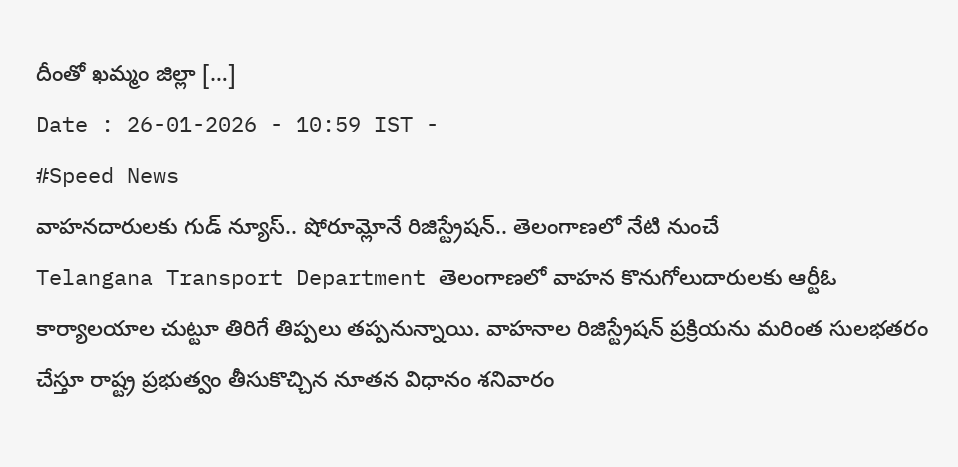దీంతో ఖమ్మం జిల్లా […]
Date : 26-01-2026 - 10:59 IST -
#Speed News
వాహనదారులకు గుడ్ న్యూస్.. షోరూమ్లోనే రిజిస్ట్రేషన్.. తెలంగాణలో నేటి నుంచే
Telangana Transport Department తెలంగాణలో వాహన కొనుగోలుదారులకు ఆర్టీఓ కార్యాలయాల చుట్టూ తిరిగే తిప్పలు తప్పనున్నాయి. వాహనాల రిజిస్ట్రేషన్ ప్రక్రియను మరింత సులభతరం చేస్తూ రాష్ట్ర ప్రభుత్వం తీసుకొచ్చిన నూతన విధానం శనివారం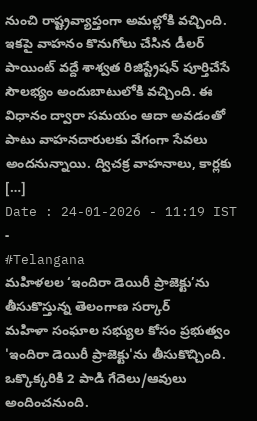నుంచి రాష్ట్రవ్యాప్తంగా అమల్లోకి వచ్చింది. ఇకపై వాహనం కొనుగోలు చేసిన డీలర్ పాయింట్ వద్దే శాశ్వత రిజిస్ట్రేషన్ పూర్తిచేసే సౌలభ్యం అందుబాటులోకి వచ్చింది. ఈ విధానం ద్వారా సమయం ఆదా అవడంతో పాటు వాహనదారులకు వేగంగా సేవలు అందనున్నాయి. ద్విచక్ర వాహనాలు, కార్లకు […]
Date : 24-01-2026 - 11:19 IST -
#Telangana
మహిళలల ‘ఇందిరా డెయిరీ ప్రాజెక్టు’ను తీసుకొస్తున్న తెలంగాణ సర్కార్
మహిళా సంఘాల సభ్యుల కోసం ప్రభుత్వం 'ఇందిరా డెయిరీ ప్రాజెక్టు'ను తీసుకొచ్చింది. ఒక్కొక్కరికి 2 పాడి గేదెలు/ఆవులు అందించనుంది.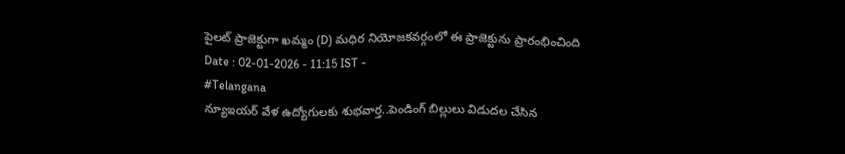పైలట్ ప్రాజెక్టుగా ఖమ్మం (D) మధిర నియోజకవర్గంలో ఈ ప్రాజెక్టును ప్రారంభించింది
Date : 02-01-2026 - 11:15 IST -
#Telangana
న్యూఇయర్ వేళ ఉద్యోగులకు శుభవార్త..పెండింగ్ బిల్లులు విడుదల చేసిన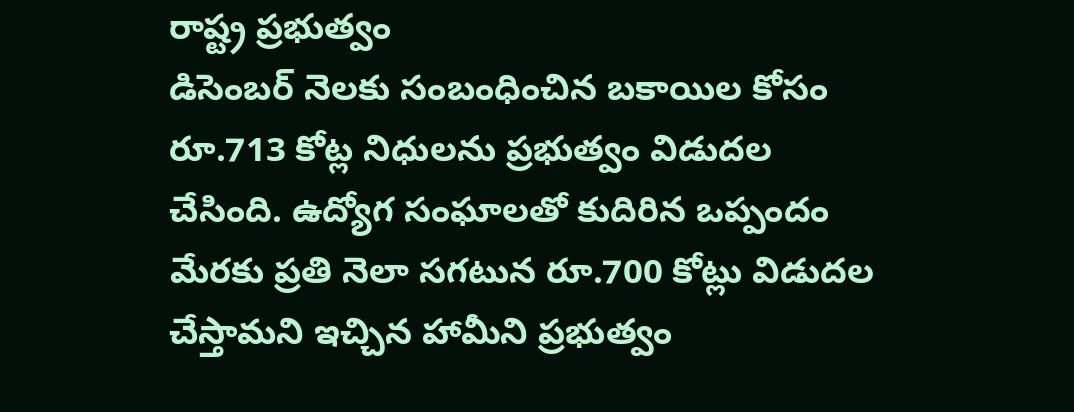రాష్ట్ర ప్రభుత్వం
డిసెంబర్ నెలకు సంబంధించిన బకాయిల కోసం రూ.713 కోట్ల నిధులను ప్రభుత్వం విడుదల చేసింది. ఉద్యోగ సంఘాలతో కుదిరిన ఒప్పందం మేరకు ప్రతి నెలా సగటున రూ.700 కోట్లు విడుదల చేస్తామని ఇచ్చిన హామీని ప్రభుత్వం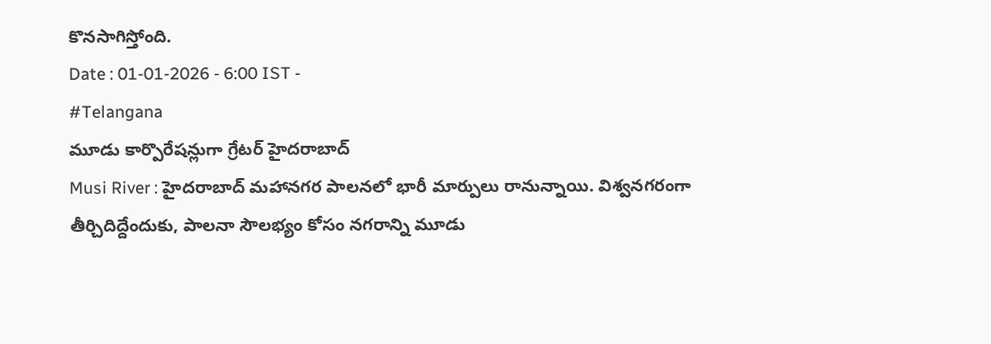కొనసాగిస్తోంది.
Date : 01-01-2026 - 6:00 IST -
#Telangana
మూడు కార్పొరేషన్లుగా గ్రేటర్ హైదరాబాద్
Musi River : హైదరాబాద్ మహానగర పాలనలో భారీ మార్పులు రానున్నాయి. విశ్వనగరంగా తీర్చిదిద్దేందుకు, పాలనా సౌలభ్యం కోసం నగరాన్ని మూడు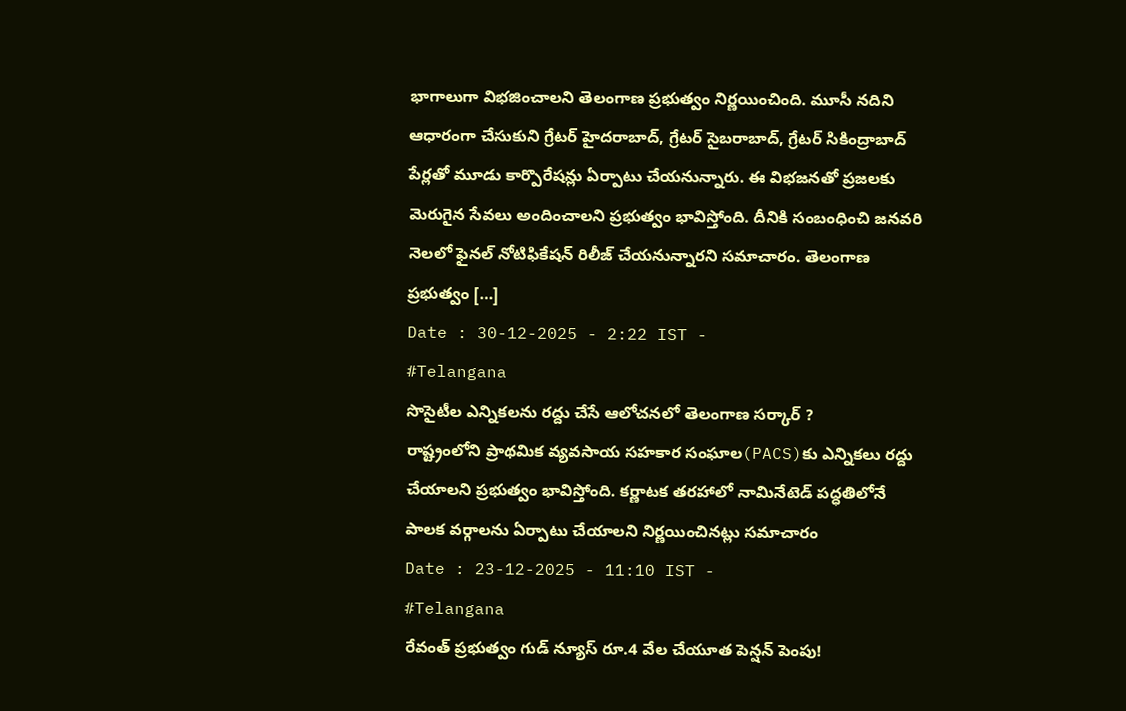భాగాలుగా విభజించాలని తెలంగాణ ప్రభుత్వం నిర్ణయించింది. మూసీ నదిని ఆధారంగా చేసుకుని గ్రేటర్ హైదరాబాద్, గ్రేటర్ సైబరాబాద్, గ్రేటర్ సికింద్రాబాద్ పేర్లతో మూడు కార్పొరేషన్లు ఏర్పాటు చేయనున్నారు. ఈ విభజనతో ప్రజలకు మెరుగైన సేవలు అందించాలని ప్రభుత్వం భావిస్తోంది. దీనికి సంబంధించి జనవరి నెలలో ఫైనల్ నోటిఫికేషన్ రిలీజ్ చేయనున్నారని సమాచారం. తెలంగాణ ప్రభుత్వం […]
Date : 30-12-2025 - 2:22 IST -
#Telangana
సొసైటీల ఎన్నికలను రద్దు చేసే ఆలోచనలో తెలంగాణ సర్కార్ ?
రాష్ట్రంలోని ప్రాథమిక వ్యవసాయ సహకార సంఘాల(PACS)కు ఎన్నికలు రద్దు చేయాలని ప్రభుత్వం భావిస్తోంది. కర్ణాటక తరహాలో నామినేటెడ్ పద్ధతిలోనే పాలక వర్గాలను ఏర్పాటు చేయాలని నిర్ణయించినట్లు సమాచారం
Date : 23-12-2025 - 11:10 IST -
#Telangana
రేవంత్ ప్రభుత్వం గుడ్ న్యూస్ రూ.4 వేల చేయూత పెన్షన్ పెంపు!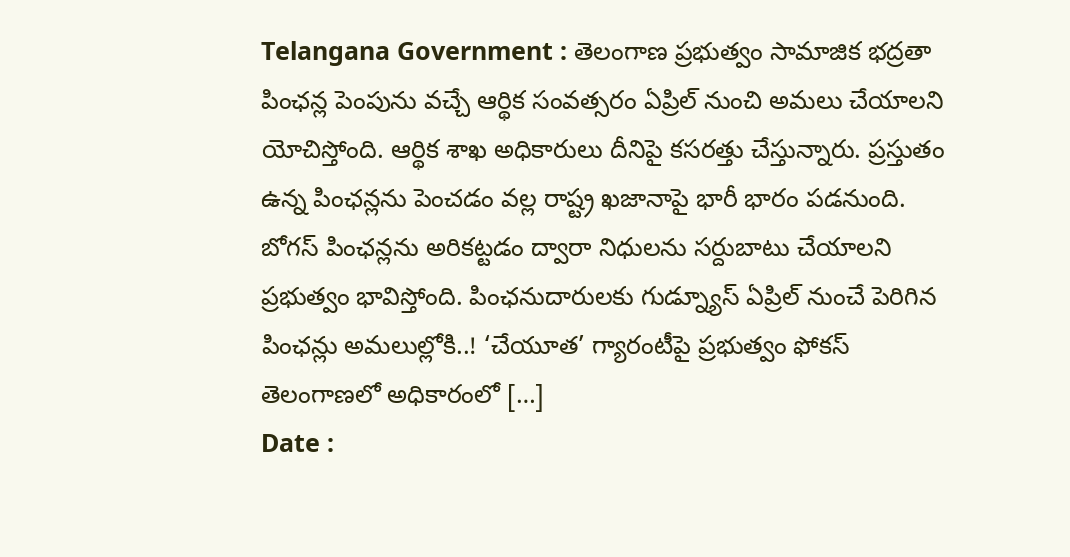Telangana Government : తెలంగాణ ప్రభుత్వం సామాజిక భద్రతా పింఛన్ల పెంపును వచ్చే ఆర్థిక సంవత్సరం ఏప్రిల్ నుంచి అమలు చేయాలని యోచిస్తోంది. ఆర్థిక శాఖ అధికారులు దీనిపై కసరత్తు చేస్తున్నారు. ప్రస్తుతం ఉన్న పింఛన్లను పెంచడం వల్ల రాష్ట్ర ఖజానాపై భారీ భారం పడనుంది. బోగస్ పింఛన్లను అరికట్టడం ద్వారా నిధులను సర్దుబాటు చేయాలని ప్రభుత్వం భావిస్తోంది. పింఛనుదారులకు గుడ్న్యూస్ ఏప్రిల్ నుంచే పెరిగిన పింఛన్లు అమలుల్లోకి..! ‘చేయూత’ గ్యారంటీపై ప్రభుత్వం ఫోకస్ తెలంగాణలో అధికారంలో […]
Date :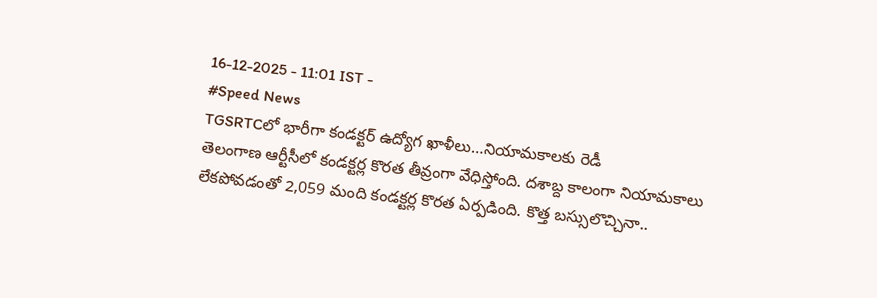16-12-2025 - 11:01 IST -
#Speed News
TGSRTCలో భారీగా కండక్టర్ ఉద్యోగ ఖాళీలు…నియామకాలకు రెడీ
తెలంగాణ ఆర్టీసీలో కండక్టర్ల కొరత తీవ్రంగా వేధిస్తోంది. దశాబ్ద కాలంగా నియామకాలు లేకపోవడంతో 2,059 మంది కండక్టర్ల కొరత ఏర్పడింది. కొత్త బస్సులొచ్చినా..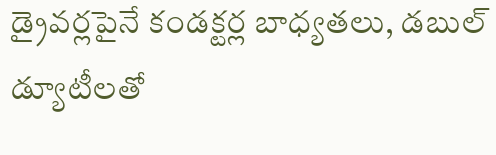డ్రైవర్లపైనే కండక్టర్ల బాధ్యతలు, డబుల్ డ్యూటీలతో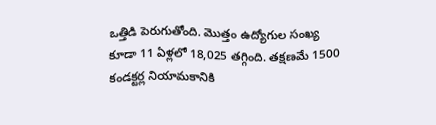ఒత్తిడి పెరుగుతోంది. మొత్తం ఉద్యోగుల సంఖ్య కూడా 11 ఏళ్లలో 18,025 తగ్గింది. తక్షణమే 1500 కండక్టర్ల నియామకానికి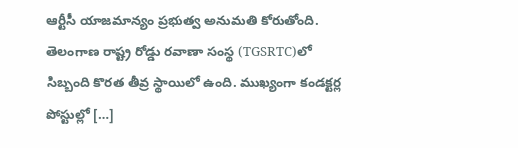ఆర్టీసీ యాజమాన్యం ప్రభుత్వ అనుమతి కోరుతోంది. తెలంగాణ రాష్ట్ర రోడ్డు రవాణా సంస్థ (TGSRTC)లో సిబ్బంది కొరత తీవ్ర స్థాయిలో ఉంది. ముఖ్యంగా కండక్టర్ల పోస్టుల్లో […]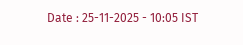Date : 25-11-2025 - 10:05 IST